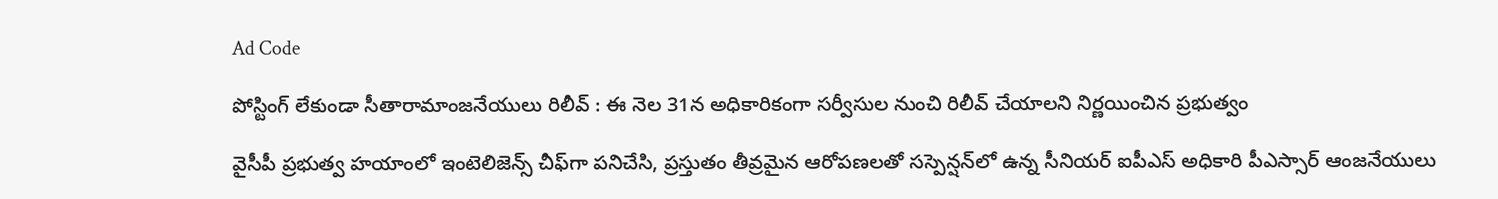Ad Code

పోస్టింగ్ లేకుండా సీతారామాంజనేయులు రిలీవ్ : ఈ నెల 31న అధికారికంగా సర్వీసుల నుంచి రిలీవ్ చేయాలని నిర్ణయించిన ప్రభుత్వం

వైసీపీ ప్రభుత్వ హయాంలో ఇంటెలిజెన్స్ చీఫ్‌గా పనిచేసి, ప్రస్తుతం తీవ్రమైన ఆరోపణలతో సస్పెన్షన్‌లో ఉన్న సీనియర్ ఐపీఎస్ అధికారి పీఎస్సార్ ఆంజనేయులు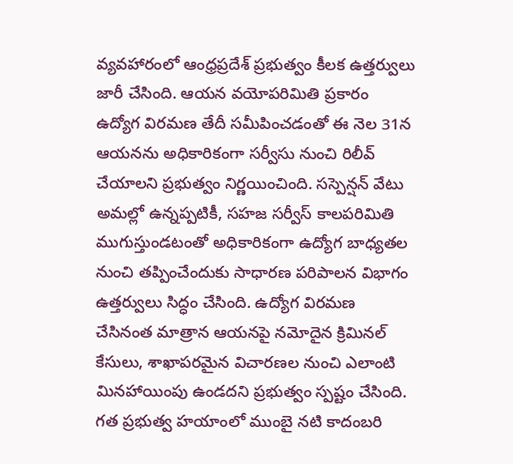వ్యవహారంలో ఆంధ్రప్రదేశ్ ప్రభుత్వం కీలక ఉత్తర్వులు జారీ చేసింది. ఆయన వయోపరిమితి ప్రకారం ఉద్యోగ విరమణ తేదీ సమీపించడంతో ఈ నెల 31న ఆయనను అధికారికంగా సర్వీసు నుంచి రిలీవ్ చేయాలని ప్రభుత్వం నిర్ణయించింది. సస్పెన్షన్ వేటు అమల్లో ఉన్నప్పటికీ, సహజ సర్వీస్ కాలపరిమితి ముగుస్తుండటంతో అధికారికంగా ఉద్యోగ బాధ్యతల నుంచి తప్పించేందుకు సాధారణ పరిపాలన విభాగం ఉత్తర్వులు సిద్ధం చేసింది. ఉద్యోగ విరమణ చేసినంత మాత్రాన ఆయనపై నమోదైన క్రిమినల్ కేసులు, శాఖాపరమైన విచారణల నుంచి ఎలాంటి మినహాయింపు ఉండదని ప్రభుత్వం స్పష్టం చేసింది. గత ప్రభుత్వ హయాంలో ముంబై నటి కాదంబరి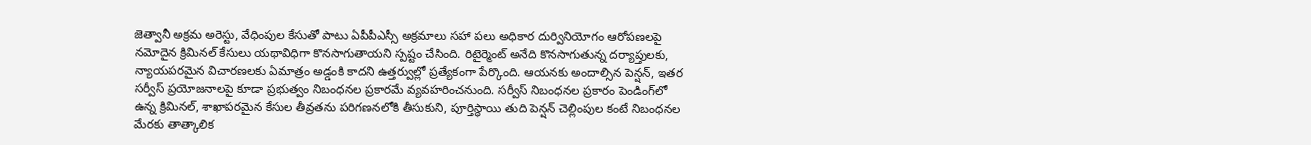జెత్వానీ అక్రమ అరెస్టు, వేధింపుల కేసుతో పాటు ఏపీపీఎస్సీ అక్రమాలు సహా పలు అధికార దుర్వినియోగం ఆరోపణలపై నమోదైన క్రిమినల్ కేసులు యథావిధిగా కొనసాగుతాయని స్పష్టం చేసింది. రిటైర్మెంట్ అనేది కొనసాగుతున్న దర్యాప్తులకు, న్యాయపరమైన విచారణలకు ఏమాత్రం అడ్డంకి కాదని ఉత్తర్వుల్లో ప్రత్యేకంగా పేర్కొంది. ఆయనకు అందాల్సిన పెన్షన్, ఇతర సర్వీస్ ప్రయోజనాలపై కూడా ప్రభుత్వం నిబంధనల ప్రకారమే వ్యవహరించనుంది. సర్వీస్ నిబంధనల ప్రకారం పెండింగ్‌లో ఉన్న క్రిమినల్, శాఖాపరమైన కేసుల తీవ్రతను పరిగణనలోకి తీసుకుని, పూర్తిస్థాయి తుది పెన్షన్ చెల్లింపుల కంటే నిబంధనల మేరకు తాత్కాలిక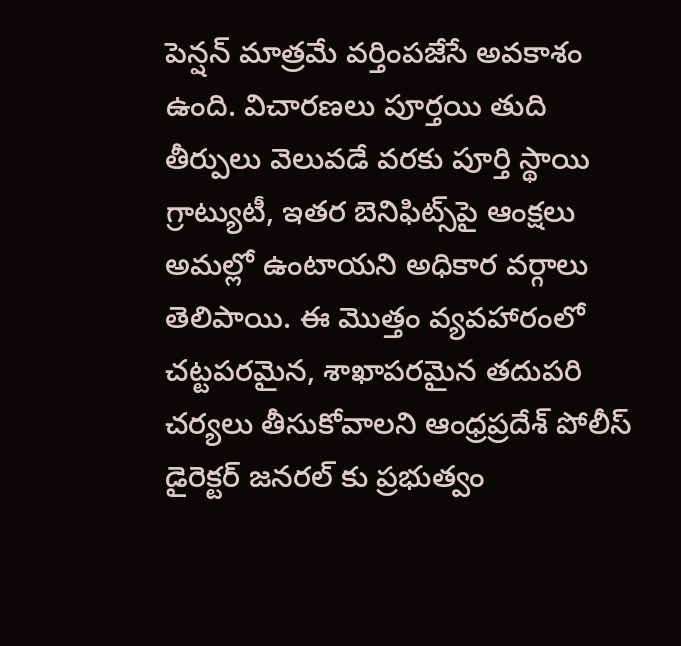పెన్షన్ మాత్రమే వర్తింపజేసే అవకాశం ఉంది. విచారణలు పూర్తయి తుది తీర్పులు వెలువడే వరకు పూర్తి స్థాయి గ్రాట్యుటీ, ఇతర బెనిఫిట్స్‌పై ఆంక్షలు అమల్లో ఉంటాయని అధికార వర్గాలు తెలిపాయి. ఈ మొత్తం వ్యవహారంలో చట్టపరమైన, శాఖాపరమైన తదుపరి చర్యలు తీసుకోవాలని ఆంధ్రప్రదేశ్ పోలీస్ డైరెక్టర్ జనరల్ కు ప్రభుత్వం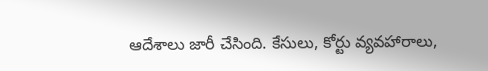ఆదేశాలు జారీ చేసింది. కేసులు, కోర్టు వ్యవహారాలు,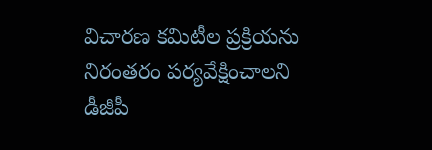విచారణ కమిటీల ప్రక్రియను నిరంతరం పర్యవేక్షించాలని డీజీపీ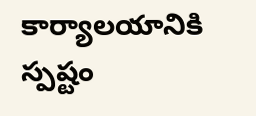కార్యాలయానికి స్పష్టం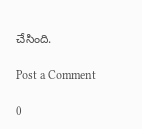చేసింది.

Post a Comment

0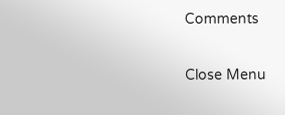Comments

Close Menu